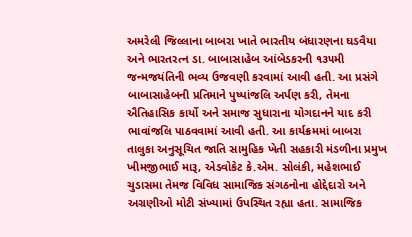અમરેલી જિલ્લાના બાબરા ખાતે ભારતીય બંધારણના ઘડવૈયા અને ભારતરત્ન ડા. બાબાસાહેબ આંબેડકરની ૧૩૫મી જન્મજયંતિની ભવ્ય ઉજવણી કરવામાં આવી હતી. આ પ્રસંગે બાબાસાહેબની પ્રતિમાને પુષ્પાંજલિ અર્પણ કરી, તેમના ઐતિહાસિક કાર્યો અને સમાજ સુધારાના યોગદાનને યાદ કરી ભાવાંજલિ પાઠવવામાં આવી હતી. આ કાર્યક્રમમાં બાબરા તાલુકા અનુસૂચિત જાતિ સામુહિક ખેતી સહકારી મંડળીના પ્રમુખ ખીમજીભાઈ મારૂ, એડવોકેટ કે.એમ. સોલંકી, મહેશભાઈ ચુડાસમા તેમજ વિવિધ સામાજિક સંગઠનોના હોદ્દેદારો અને અગ્રણીઓ મોટી સંખ્યામાં ઉપસ્થિત રહ્યા હતા. સામાજિક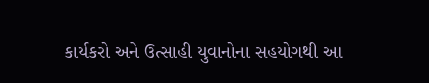કાર્યકરો અને ઉત્સાહી યુવાનોના સહયોગથી આ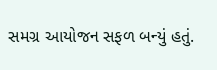સમગ્ર આયોજન સફળ બન્યું હતું.